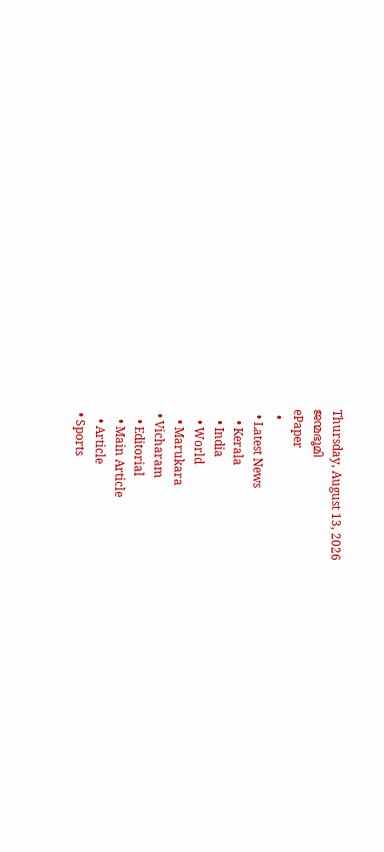Thursday, August 13, 2026
ജന്മഭൂമി
ePaper
  •
  • Latest News
    • Kerala
    • India
    • World
    • Marukara
  • Vicharam
    • Editorial
    • Main Article
    • Article
  • Sports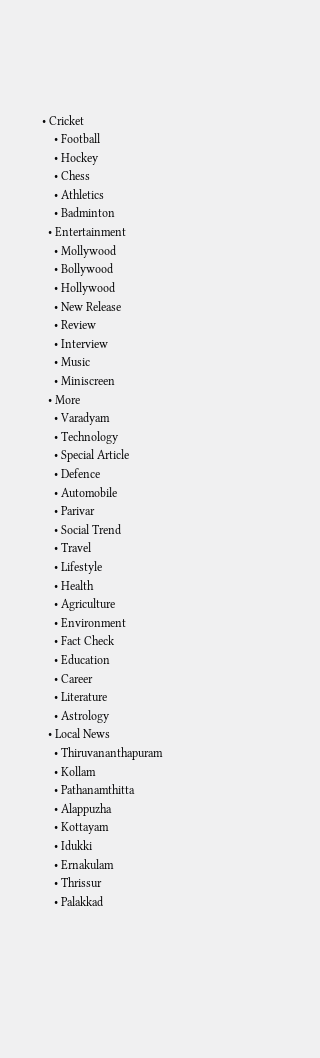• Cricket
    • Football
    • Hockey
    • Chess
    • Athletics
    • Badminton
  • Entertainment
    • Mollywood
    • Bollywood
    • Hollywood
    • New Release
    • Review
    • Interview
    • Music
    • Miniscreen
  • More
    • Varadyam
    • Technology
    • Special Article
    • Defence
    • Automobile
    • Parivar
    • Social Trend
    • Travel
    • Lifestyle
    • Health
    • Agriculture
    • Environment
    • Fact Check
    • Education
    • Career
    • Literature
    • Astrology
  • Local News
    • Thiruvananthapuram
    • Kollam
    • Pathanamthitta
    • Alappuzha
    • Kottayam
    • Idukki
    • Ernakulam
    • Thrissur
    • Palakkad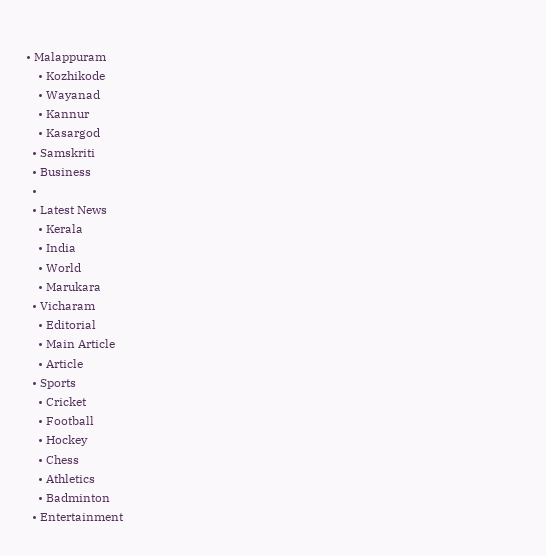• Malappuram
    • Kozhikode
    • Wayanad
    • Kannur
    • Kasargod
  • Samskriti
  • Business
  •
  • Latest News
    • Kerala
    • India
    • World
    • Marukara
  • Vicharam
    • Editorial
    • Main Article
    • Article
  • Sports
    • Cricket
    • Football
    • Hockey
    • Chess
    • Athletics
    • Badminton
  • Entertainment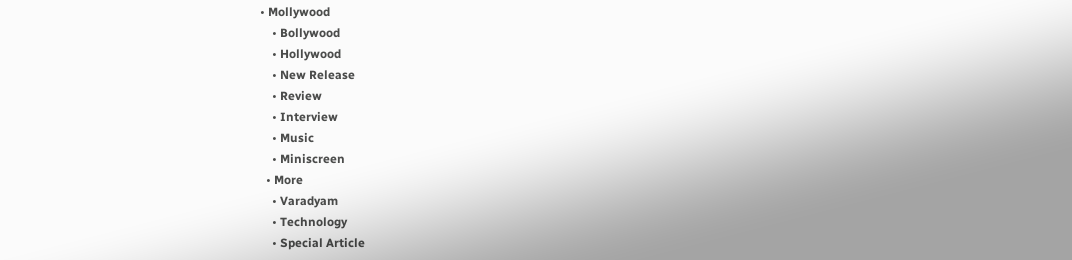• Mollywood
    • Bollywood
    • Hollywood
    • New Release
    • Review
    • Interview
    • Music
    • Miniscreen
  • More
    • Varadyam
    • Technology
    • Special Article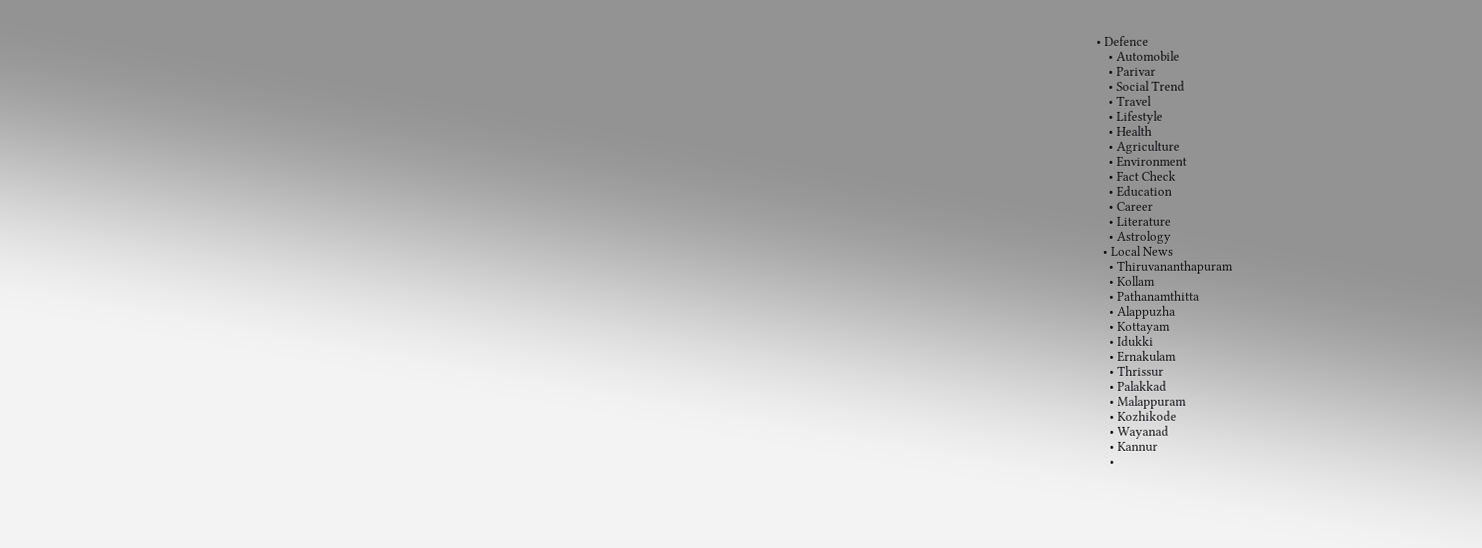• Defence
    • Automobile
    • Parivar
    • Social Trend
    • Travel
    • Lifestyle
    • Health
    • Agriculture
    • Environment
    • Fact Check
    • Education
    • Career
    • Literature
    • Astrology
  • Local News
    • Thiruvananthapuram
    • Kollam
    • Pathanamthitta
    • Alappuzha
    • Kottayam
    • Idukki
    • Ernakulam
    • Thrissur
    • Palakkad
    • Malappuram
    • Kozhikode
    • Wayanad
    • Kannur
    •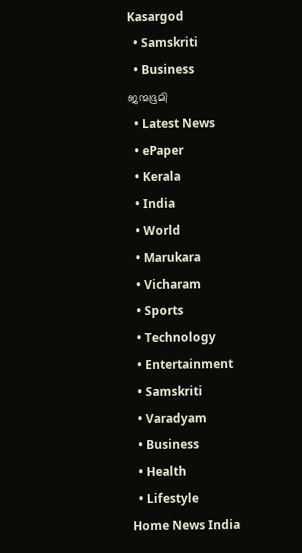Kasargod
  • Samskriti
  • Business
ജന്മഭൂമി
  • Latest News
  • ePaper
  • Kerala
  • India
  • World
  • Marukara
  • Vicharam
  • Sports
  • Technology
  • Entertainment
  • Samskriti
  • Varadyam
  • Business
  • Health
  • Lifestyle
Home News India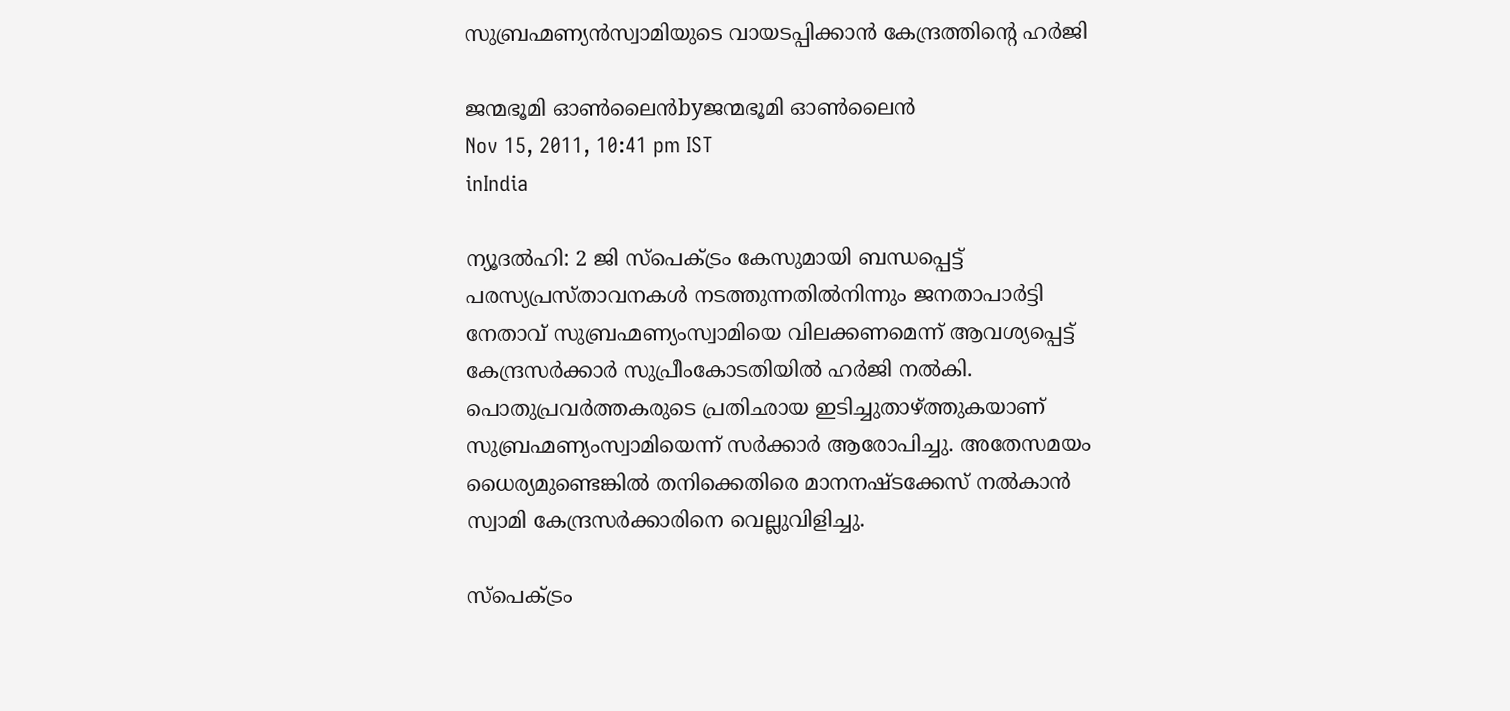സുബ്രഹ്മണ്യന്‍സ്വാമിയുടെ വായടപ്പിക്കാന്‍ കേന്ദ്രത്തിന്റെ ഹര്‍ജി

ജന്മഭൂമി ഓണ്‍ലൈന്‍byജന്മഭൂമി ഓണ്‍ലൈന്‍
Nov 15, 2011, 10:41 pm IST
inIndia

ന്യൂദല്‍ഹി: 2 ജി സ്പെക്ട്രം കേസുമായി ബന്ധപ്പെട്ട്‌ പരസ്യപ്രസ്താവനകള്‍ നടത്തുന്നതില്‍നിന്നും ജനതാപാര്‍ട്ടി നേതാവ്‌ സുബ്രഹ്മണ്യംസ്വാമിയെ വിലക്കണമെന്ന്‌ ആവശ്യപ്പെട്ട്‌ കേന്ദ്രസര്‍ക്കാര്‍ സുപ്രീംകോടതിയില്‍ ഹര്‍ജി നല്‍കി. പൊതുപ്രവര്‍ത്തകരുടെ പ്രതിഛായ ഇടിച്ചുതാഴ്‌ത്തുകയാണ്‌ സുബ്രഹ്മണ്യംസ്വാമിയെന്ന്‌ സര്‍ക്കാര്‍ ആരോപിച്ചു. അതേസമയം ധൈര്യമുണ്ടെങ്കില്‍ തനിക്കെതിരെ മാനനഷ്ടക്കേസ്‌ നല്‍കാന്‍ സ്വാമി കേന്ദ്രസര്‍ക്കാരിനെ വെല്ലുവിളിച്ചു.

സ്പെക്ട്രം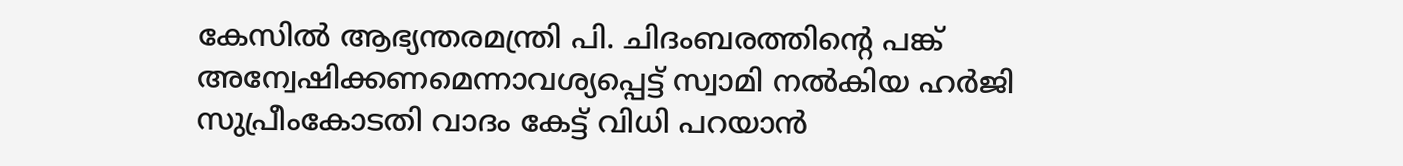കേസില്‍ ആഭ്യന്തരമന്ത്രി പി. ചിദംബരത്തിന്റെ പങ്ക്‌ അന്വേഷിക്കണമെന്നാവശ്യപ്പെട്ട്‌ സ്വാമി നല്‍കിയ ഹര്‍ജി സുപ്രീംകോടതി വാദം കേട്ട്‌ വിധി പറയാന്‍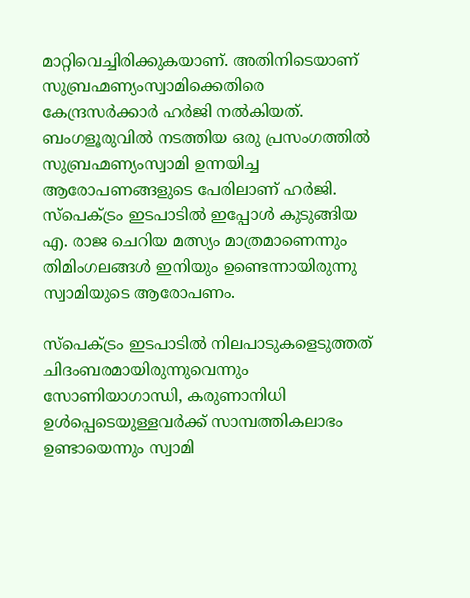മാറ്റിവെച്ചിരിക്കുകയാണ്‌. അതിനിടെയാണ്‌ സുബ്രഹ്മണ്യംസ്വാമിക്കെതിരെ കേന്ദ്രസര്‍ക്കാര്‍ ഹര്‍ജി നല്‍കിയത്‌. ബംഗളൂരുവില്‍ നടത്തിയ ഒരു പ്രസംഗത്തില്‍ സുബ്രഹ്മണ്യംസ്വാമി ഉന്നയിച്ച ആരോപണങ്ങളുടെ പേരിലാണ്‌ ഹര്‍ജി. സ്പെക്ട്രം ഇടപാടില്‍ ഇപ്പോള്‍ കുടുങ്ങിയ എ. രാജ ചെറിയ മത്സ്യം മാത്രമാണെന്നും തിമിംഗലങ്ങള്‍ ഇനിയും ഉണ്ടെന്നായിരുന്നു സ്വാമിയുടെ ആരോപണം.

സ്പെക്ട്രം ഇടപാടില്‍ നിലപാടുകളെടുത്തത്‌ ചിദംബരമായിരുന്നുവെന്നും സോണിയാഗാന്ധി, കരുണാനിധി ഉള്‍പ്പെടെയുള്ളവര്‍ക്ക്‌ സാമ്പത്തികലാഭം ഉണ്ടായെന്നും സ്വാമി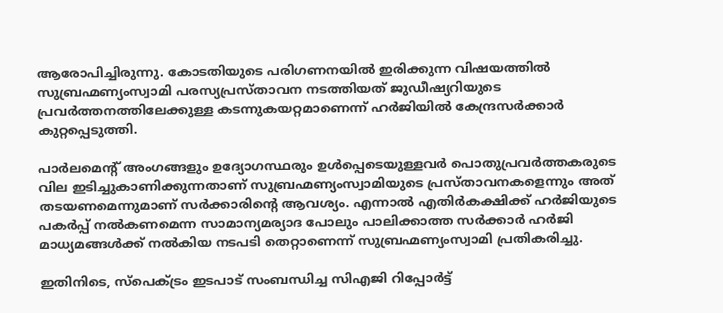ആരോപിച്ചിരുന്നു. കോടതിയുടെ പരിഗണനയില്‍ ഇരിക്കുന്ന വിഷയത്തില്‍ സുബ്രഹ്മണ്യംസ്വാമി പരസ്യപ്രസ്താവന നടത്തിയത്‌ ജുഡീഷ്യറിയുടെ പ്രവര്‍ത്തനത്തിലേക്കുള്ള കടന്നുകയറ്റമാണെന്ന്‌ ഹര്‍ജിയില്‍ കേന്ദ്രസര്‍ക്കാര്‍ കുറ്റപ്പെടുത്തി.

പാര്‍ലമെന്റ്‌ അംഗങ്ങളും ഉദ്യോഗസ്ഥരും ഉള്‍പ്പെടെയുള്ളവര്‍ പൊതുപ്രവര്‍ത്തകരുടെ വില ഇടിച്ചുകാണിക്കുന്നതാണ്‌ സുബ്രഹ്മണ്യംസ്വാമിയുടെ പ്രസ്താവനകളെന്നും അത്‌ തടയണമെന്നുമാണ്‌ സര്‍ക്കാരിന്റെ ആവശ്യം. എന്നാല്‍ എതിര്‍കക്ഷിക്ക്‌ ഹര്‍ജിയുടെ പകര്‍പ്പ്‌ നല്‍കണമെന്ന സാമാന്യമര്യാദ പോലും പാലിക്കാത്ത സര്‍ക്കാര്‍ ഹര്‍ജി മാധ്യമങ്ങള്‍ക്ക്‌ നല്‍കിയ നടപടി തെറ്റാണെന്ന്‌ സുബ്രഹ്മണ്യംസ്വാമി പ്രതികരിച്ചു.

ഇതിനിടെ, സ്പെക്ട്രം ഇടപാട്‌ സംബന്ധിച്ച സിഎജി റിപ്പോര്‍ട്ട്‌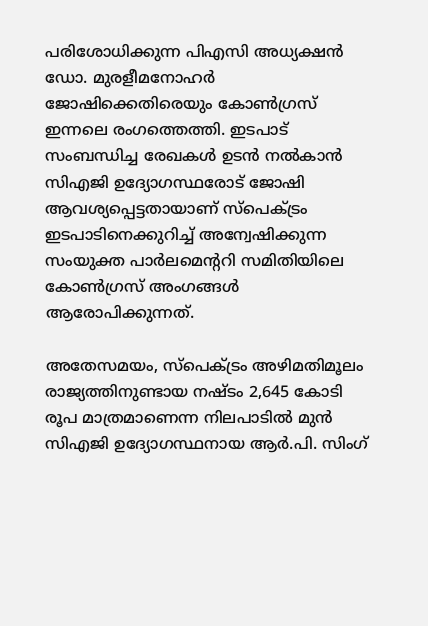പരിശോധിക്കുന്ന പിഎസി അധ്യക്ഷന്‍ ഡോ. മുരളീമനോഹര്‍ ജോഷിക്കെതിരെയും കോണ്‍ഗ്രസ്‌ ഇന്നലെ രംഗത്തെത്തി. ഇടപാട്‌ സംബന്ധിച്ച രേഖകള്‍ ഉടന്‍ നല്‍കാന്‍ സിഎജി ഉദ്യോഗസ്ഥരോട്‌ ജോഷി ആവശ്യപ്പെട്ടതായാണ്‌ സ്പെക്ട്രം ഇടപാടിനെക്കുറിച്ച്‌ അന്വേഷിക്കുന്ന സംയുക്ത പാര്‍ലമെന്ററി സമിതിയിലെ കോണ്‍ഗ്രസ്‌ അംഗങ്ങള്‍ ആരോപിക്കുന്നത്‌.

അതേസമയം, സ്പെക്ട്രം അഴിമതിമൂലം രാജ്യത്തിനുണ്ടായ നഷ്ടം 2,645 കോടി രൂപ മാത്രമാണെന്ന നിലപാടില്‍ മുന്‍ സിഎജി ഉദ്യോഗസ്ഥനായ ആര്‍.പി. സിംഗ്‌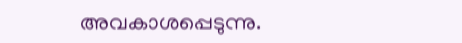അവകാശപ്പെടുന്നു.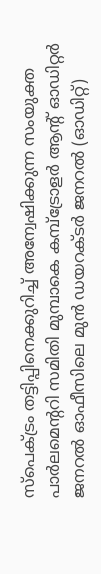സ്പെക്ട്രം തട്ടിപ്പിനെക്കുറിച്ച്‌ അന്വേഷിക്കുന്ന സംയുക്ത പാര്‍ലമെന്ററി സമിതി മുമ്പാകെ കമ്പ്ട്രോളര്‍ ആന്റ്‌ ഓഡിറ്റര്‍ ജനറല്‍ ഓഫീസിലെ മുന്‍ ഡയറക്ടര്‍ ജനറല്‍ (ഓഡിറ്റ്‌)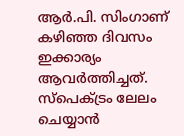ആര്‍.പി. സിംഗാണ്‌ കഴിഞ്ഞ ദിവസം ഇക്കാര്യം ആവര്‍ത്തിച്ചത്‌. സ്പെക്ട്രം ലേലം ചെയ്യാന്‍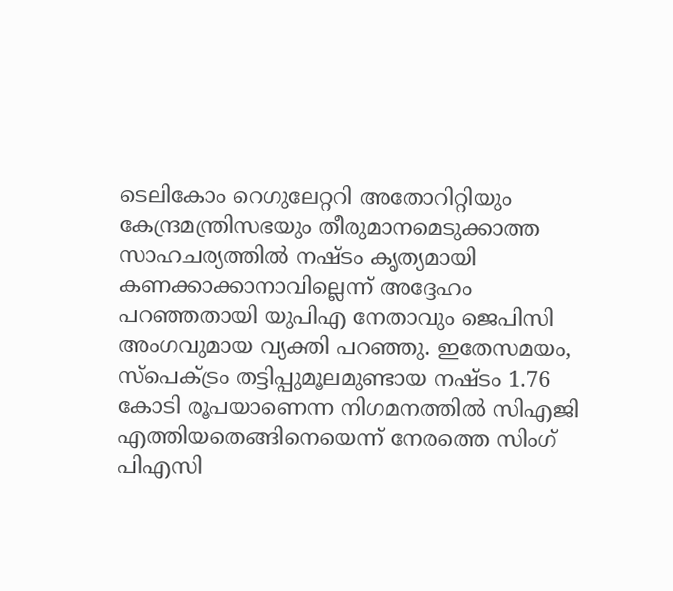ടെലികോം റെഗുലേറ്ററി അതോറിറ്റിയും കേന്ദ്രമന്ത്രിസഭയും തീരുമാനമെടുക്കാത്ത സാഹചര്യത്തില്‍ നഷ്ടം കൃത്യമായി കണക്കാക്കാനാവില്ലെന്ന്‌ അദ്ദേഹം പറഞ്ഞതായി യുപിഎ നേതാവും ജെപിസി അംഗവുമായ വ്യക്തി പറഞ്ഞു. ഇതേസമയം, സ്പെക്ട്രം തട്ടിപ്പുമൂലമുണ്ടായ നഷ്ടം 1.76 കോടി രൂപയാണെന്ന നിഗമനത്തില്‍ സിഎജി എത്തിയതെങ്ങിനെയെന്ന്‌ നേരത്തെ സിംഗ്‌ പിഎസി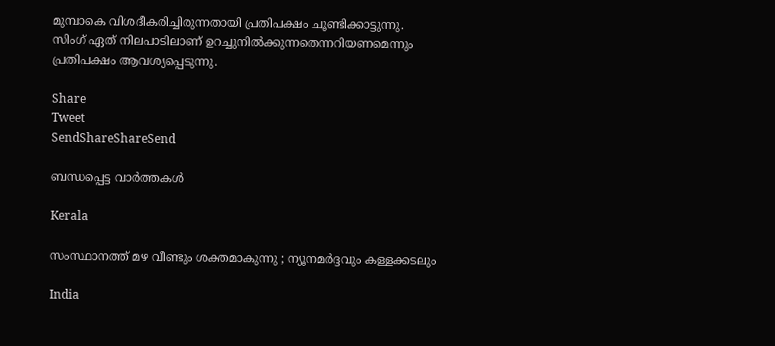മുമ്പാകെ വിശദീകരിച്ചിരുന്നതായി പ്രതിപക്ഷം ചൂണ്ടിക്കാട്ടുന്നു. സിംഗ്‌ ഏത്‌ നിലപാടിലാണ്‌ ഉറച്ചുനില്‍ക്കുന്നതെന്നറിയണമെന്നും പ്രതിപക്ഷം ആവശ്യപ്പെടുന്നു.

Share
Tweet
SendShareShareSend

ബന്ധപ്പെട്ട വാര്‍ത്തകള്‍

Kerala

സംസ്ഥാനത്ത് മഴ വീണ്ടും ശക്തമാകുന്നു ; ന്യൂനമർദ്ദവും കള്ളക്കടലും

India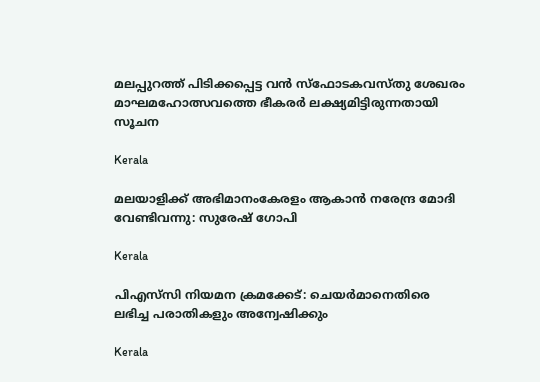മലപ്പുറത്ത് പിടിക്കപ്പെട്ട വന്‍ സ്‌ഫോടകവസ്തു ശേഖരം മാഘമഹോത്സവത്തെ ഭീകരര്‍ ലക്ഷ്യമിട്ടിരുന്നതായി സൂചന

Kerala

മലയാളിക്ക് അഭിമാനംകേരളം ആകാന്‍ നരേന്ദ്ര മോദി വേണ്ടിവന്നു: സുരേഷ് ഗോപി

Kerala

പിഎസ്‌സി നിയമന ക്രമക്കേട്: ചെയര്‍മാനെതിരെ ലഭിച്ച പരാതികളും അന്വേഷിക്കും

Kerala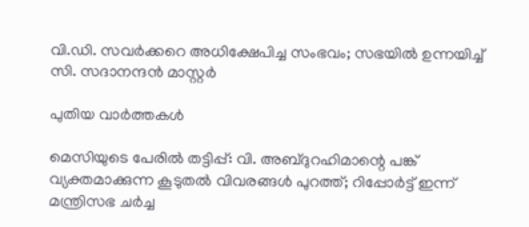വി.ഡി. സവര്‍ക്കറെ അധിക്ഷേപിച്ച സംഭവം; സഭയില്‍ ഉന്നയിച്ച് സി. സദാനന്ദന്‍ മാസ്റ്റര്‍

പുതിയ വാര്‍ത്തകള്‍

മെസിയുടെ പേരില്‍ തട്ടിപ്പ്: വി. അബ്ദുറഹിമാന്റെ പങ്ക് വ്യക്തമാക്കുന്ന കൂടുതല്‍ വിവരങ്ങള്‍ പുറത്ത്; റിപ്പോർട്ട് ഇന്ന് മന്ത്രിസഭ ചർച്ച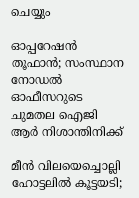ചെയ്യും

ഓപ്പറേഷന്‍ തൂഫാന്‍; സംസ്ഥാന നോഡല്‍ ഓഫീസറുടെ ചുമതല ഐജി ആര്‍ നിശാന്തിനിക്ക്

മീന്‍ വിലയെച്ചൊല്ലി ഹോട്ടലില്‍ കൂട്ടയടി;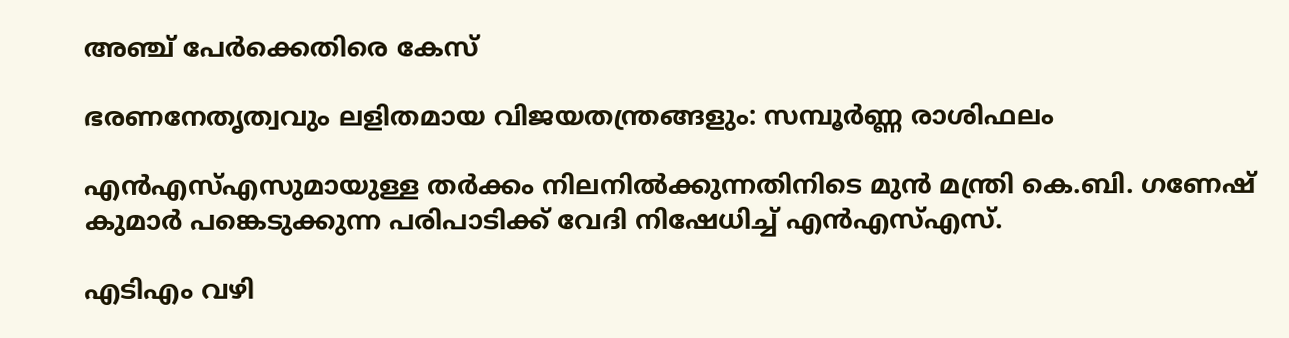അഞ്ച് പേര്‍ക്കെതിരെ കേസ്

ഭരണനേതൃത്വവും ലളിതമായ വിജയതന്ത്രങ്ങളും: സമ്പൂർണ്ണ രാശിഫലം

എൻഎസ്‌എസുമായുള്ള തർക്കം നിലനില്‍ക്കുന്നതിനിടെ മുൻ മന്ത്രി കെ.ബി. ഗണേഷ് കുമാർ പങ്കെടുക്കുന്ന പരിപാടിക്ക് വേദി നിഷേധിച്ച്‌ എൻഎസ്‌എസ്.

എടിഎം വഴി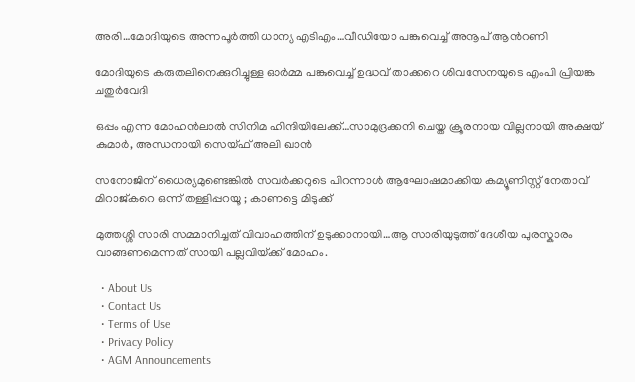അരി…മോദിയുടെ അന്നപൂര്‍ത്തി ധാന്യ എടിഎം…വീഡിയോ പങ്കുവെച്ച് അനൂപ് ആന്‍റണി

മോദിയുടെ കരുതലിനെക്കുറിച്ചുള്ള ഓര്‍മ്മ പങ്കുവെച്ച് ഉദ്ധവ് താക്കറെ ശിവസേനയുടെ എംപി പ്രിയങ്ക ചതുര്‍വേദി

ഒപ്പം എന്ന മോഹന്‍ലാല്‍ സിനിമ ഹിന്ദിയിലേക്ക്…സാമുദ്രക്കനി ചെയ്ത ക്രൂരനായ വില്ലനായി അക്ഷയ് കുമാര്‍, അന്ധനായി സെയ്ഫ് അലി ഖാന്‍

സനോജിന് ധൈര്യമുണ്ടെങ്കിൽ സവർക്കറുടെ പിറന്നാൾ ആഘോഷമാക്കിയ കമ്യൂണിസ്റ്റ് നേതാവ് മിറാജ്കറെ ഒന്ന് തള്ളിപ്പറയൂ ; കാണട്ടെ മിടുക്ക്

മുത്തശ്ശി സാരി സമ്മാനിച്ചത് വിവാഹത്തിന് ഉടുക്കാനായി…ആ സാരിയുടുത്ത് ദേശീയ പുരസ്കാരം വാങ്ങണമെന്നത് സായി പല്ലവിയ്‌ക്ക് മോഹം.

  • About Us
  • Contact Us
  • Terms of Use
  • Privacy Policy
  • AGM Announcements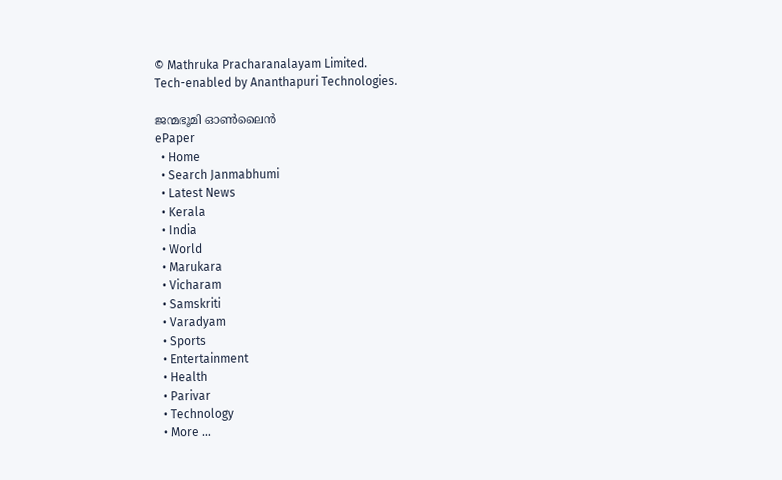© Mathruka Pracharanalayam Limited.
Tech-enabled by Ananthapuri Technologies.

ജന്മഭൂമി ഓണ്‍ലൈന്‍
ePaper
  • Home
  • Search Janmabhumi
  • Latest News
  • Kerala
  • India
  • World
  • Marukara
  • Vicharam
  • Samskriti
  • Varadyam
  • Sports
  • Entertainment
  • Health
  • Parivar
  • Technology
  • More …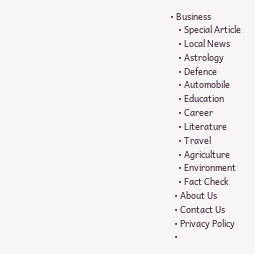• Business
    • Special Article
    • Local News
    • Astrology
    • Defence
    • Automobile
    • Education
    • Career
    • Literature
    • Travel
    • Agriculture
    • Environment
    • Fact Check
  • About Us
  • Contact Us
  • Privacy Policy
  •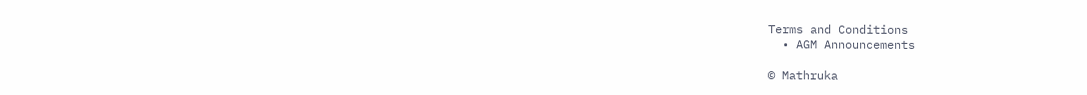Terms and Conditions
  • AGM Announcements

© Mathruka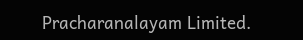Pracharanalayam Limited.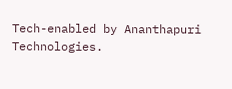Tech-enabled by Ananthapuri Technologies.